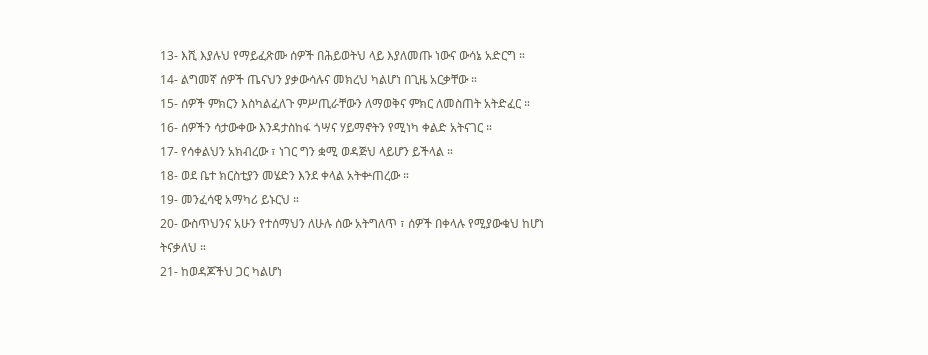13- እሺ እያሉህ የማይፈጽሙ ሰዎች በሕይወትህ ላይ እያለመጡ ነውና ውሳኔ አድርግ ።
14- ልግመኛ ሰዎች ጤናህን ያቃውሳሉና መክረህ ካልሆነ በጊዜ አርቃቸው ።
15- ሰዎች ምክርን እስካልፈለጉ ምሥጢራቸውን ለማወቅና ምክር ለመስጠት አትድፈር ።
16- ሰዎችን ሳታውቀው እንዳታስከፋ ጎሣና ሃይማኖትን የሚነካ ቀልድ አትናገር ።
17- የሳቀልህን አክብረው ፣ ነገር ግን ቋሚ ወዳጅህ ላይሆን ይችላል ።
18- ወደ ቤተ ክርስቲያን መሄድን እንደ ቀላል አትቍጠረው ።
19- መንፈሳዊ አማካሪ ይኑርህ ።
20- ውስጥህንና አሁን የተሰማህን ለሁሉ ሰው አትግለጥ ፣ ሰዎች በቀላሉ የሚያውቁህ ከሆነ ትናቃለህ ።
21- ከወዳጆችህ ጋር ካልሆነ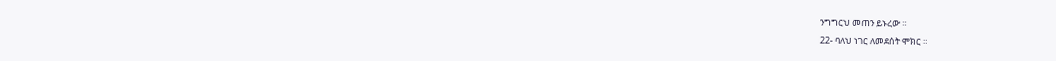ንግግርህ መጠን ይኑረው ።
22- ባለህ ነገር ለመደሰት ሞክር ።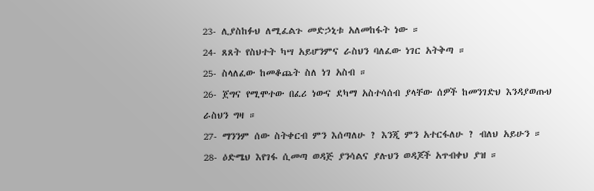23- ሊያስከፉህ ለሚፈልጉ መድኃኒቱ አለመከፋት ነው ።
24- ጸጸት የስህተት ካሣ አይሆንምና ራስህን ባለፈው ነገር አትቅጣ ።
25- ስላለፈው ከመቆጨት ስለ ነገ አስብ ።
26- ጀግና የሚሞተው በፈሪ ነውና ደካማ አስተሳሰብ ያላቸው ሰዎች ከመንገድህ እንዳያወጡህ ራስህን ግዛ ።
27- ማንንም ሰው ስትቀርብ ምን እሰጣለሁ ? እንጂ ምን አተርፋለሁ ? ብለህ አይሁን ።
28- ዕድሜህ እየገፋ ሲመጣ ወዳጅ ያንሳልና ያሉህን ወዳጆች አጥብቀህ ያዝ ።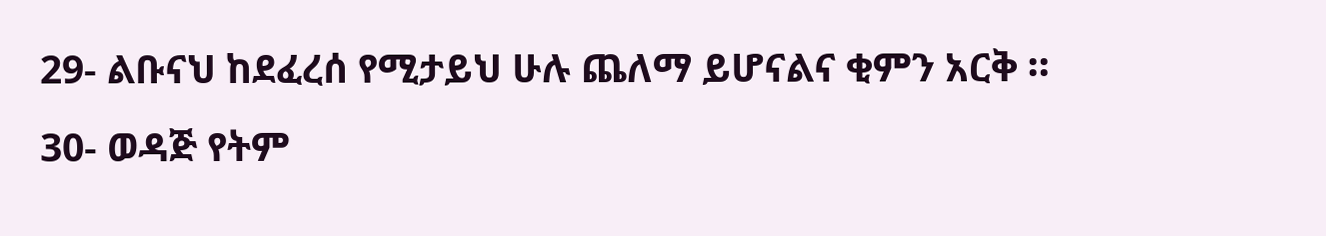29- ልቡናህ ከደፈረሰ የሚታይህ ሁሉ ጨለማ ይሆናልና ቂምን አርቅ ።
30- ወዳጅ የትም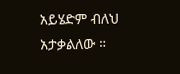አይሄድም ብለህ አታቃልለው ።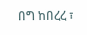በግ ከበረረ ፣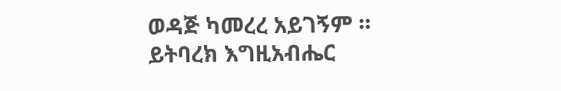ወዳጅ ካመረረ አይገኝም ።
ይትባረክ እግዚአብሔር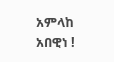አምላከ አበዊነ !